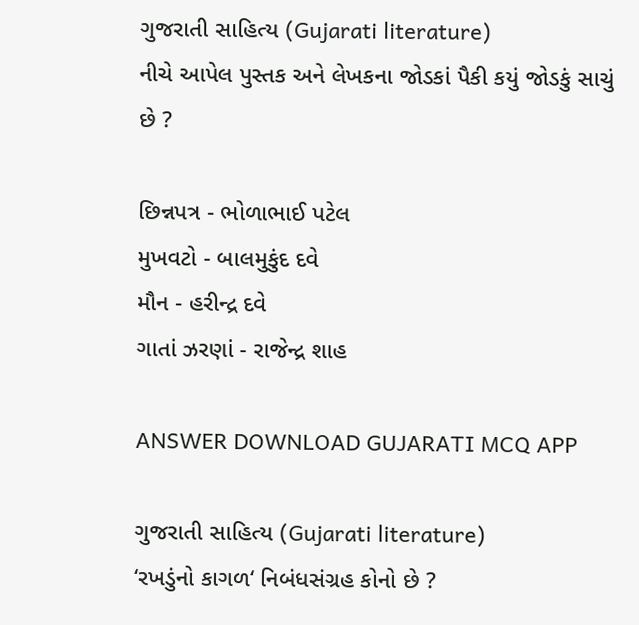ગુજરાતી સાહિત્ય (Gujarati literature)
નીચે આપેલ પુસ્તક અને લેખકના જોડકાં પૈકી કયું જોડકું સાચું છે ?

છિન્નપત્ર - ભોળાભાઈ પટેલ
મુખવટો - બાલમુકુંદ દવે
મૌન - હરીન્દ્ર દવે
ગાતાં ઝરણાં - રાજેન્દ્ર શાહ

ANSWER DOWNLOAD GUJARATI MCQ APP

ગુજરાતી સાહિત્ય (Gujarati literature)
‘રખડુંનો કાગળ‘ નિબંધસંગ્રહ કોનો છે ?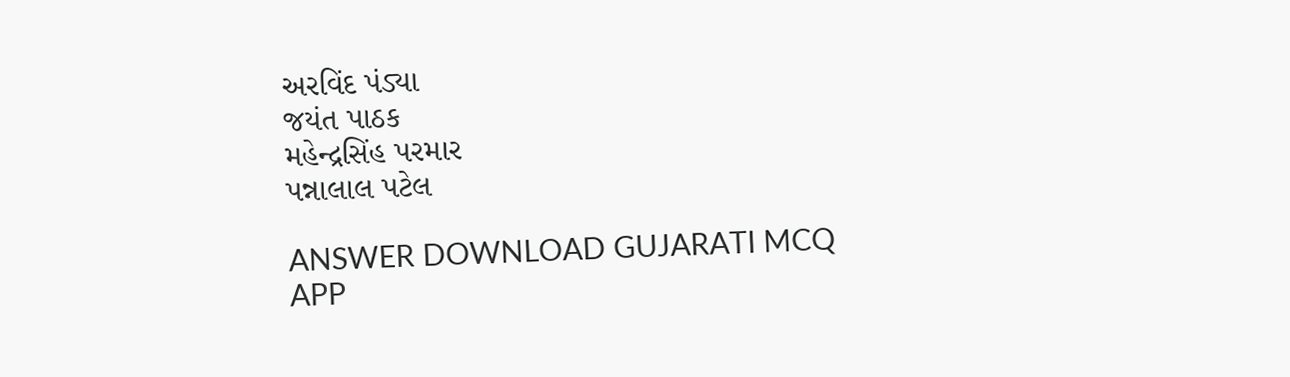અરવિંદ પંડ્યા
જયંત પાઠક
મહેન્દ્રસિંહ પરમાર
પન્નાલાલ પટેલ

ANSWER DOWNLOAD GUJARATI MCQ APP